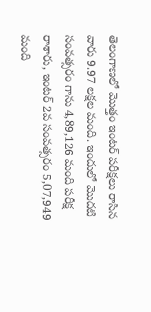తెలంగాణలో మొత్తం ఇంటర్ పరీక్షలు రాసిన వారు 9.97 లక్షల మంది. ఇందులో మొదటి సంవత్సరం గాను 4,89,126 మంది పరీక్ష రాశారు, ఇంటర్ 2వ సంవత్సరం 5,07,949 మంది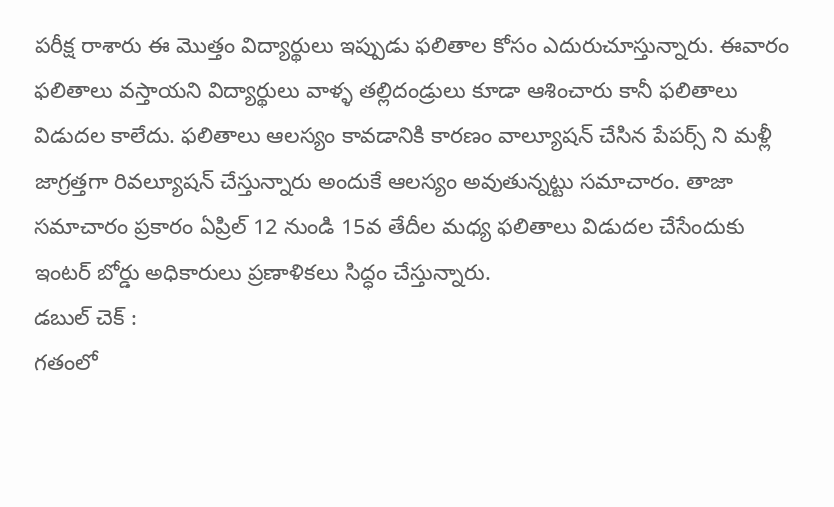పరీక్ష రాశారు ఈ మొత్తం విద్యార్థులు ఇప్పుడు ఫలితాల కోసం ఎదురుచూస్తున్నారు. ఈవారం ఫలితాలు వస్తాయని విద్యార్థులు వాళ్ళ తల్లిదండ్రులు కూడా ఆశించారు కానీ ఫలితాలు విడుదల కాలేదు. ఫలితాలు ఆలస్యం కావడానికి కారణం వాల్యూషన్ చేసిన పేపర్స్ ని మళ్లీ జాగ్రత్తగా రివల్యూషన్ చేస్తున్నారు అందుకే ఆలస్యం అవుతున్నట్టు సమాచారం. తాజా సమాచారం ప్రకారం ఏప్రిల్ 12 నుండి 15వ తేదీల మధ్య ఫలితాలు విడుదల చేసేందుకు ఇంటర్ బోర్డు అధికారులు ప్రణాళికలు సిద్ధం చేస్తున్నారు.
డబుల్ చెక్ :
గతంలో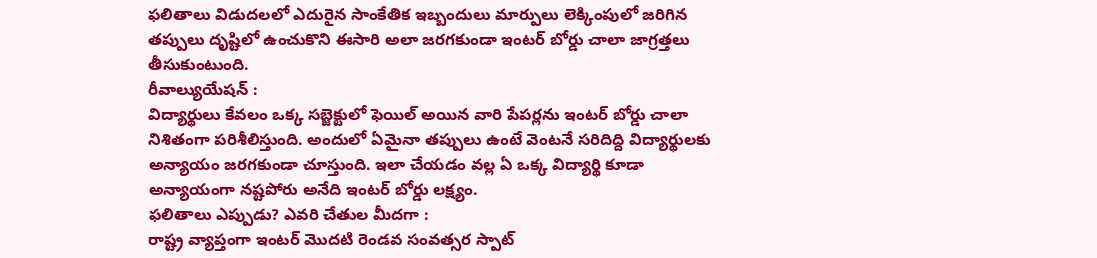ఫలితాలు విడుదలలో ఎదురైన సాంకేతిక ఇబ్బందులు మార్పులు లెక్కింపులో జరిగిన తప్పులు దృష్టిలో ఉంచుకొని ఈసారి అలా జరగకుండా ఇంటర్ బోర్డు చాలా జాగ్రత్తలు తీసుకుంటుంది.
రీవాల్యుయేషన్ :
విద్యార్థులు కేవలం ఒక్క సబ్జెక్టులో ఫెయిల్ అయిన వారి పేపర్లను ఇంటర్ బోర్డు చాలా నిశితంగా పరిశీలిస్తుంది. అందులో ఏమైనా తప్పులు ఉంటే వెంటనే సరిదిద్ది విద్యార్థులకు అన్యాయం జరగకుండా చూస్తుంది. ఇలా చేయడం వల్ల ఏ ఒక్క విద్యార్థి కూడా అన్యాయంగా నష్టపోరు అనేది ఇంటర్ బోర్డు లక్ష్యం.
ఫలితాలు ఎప్పుడు? ఎవరి చేతుల మీదగా :
రాష్ట్ర వ్యాప్తంగా ఇంటర్ మొదటి రెండవ సంవత్సర స్పాట్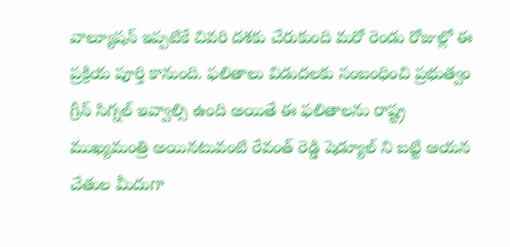వాల్యూషన్ ఇప్పటికే చివరి దశకు చేరుకుంది మరో రెండు రోజుల్లో ఈ ప్రక్రియ పూర్తి కానుంది. ఫలితాలు విడుదలకు సంబంధించి ప్రభుత్వం గ్రీన్ సిగ్నల్ ఇవ్వాల్సి ఉంది అయితే ఈ ఫలితాలను రాష్ట్ర ముఖ్యమంత్రి అయినటువంటి రేవంత్ రెడ్డి షెడ్యూల్ ని బట్టి ఆయన చేతుల మీదుగా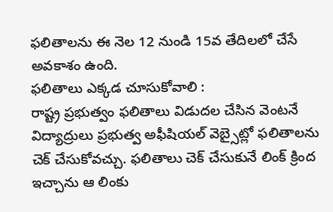ఫలితాలను ఈ నెల 12 నుండి 15వ తేదిలలో చేసే అవకాశం ఉంది.
ఫలితాలు ఎక్కడ చూసుకోవాలి :
రాష్ట్ర ప్రభుత్వం ఫలితాలు విడుదల చేసిన వెంటనే విద్యాద్రులు ప్రభుత్వ అఫీషియల్ వెబ్సైట్లో ఫలితాలను చెక్ చేసుకోవచ్చు. ఫలితాలు చెక్ చేసుకునే లింక్ క్రింద ఇచ్చాను ఆ లింకు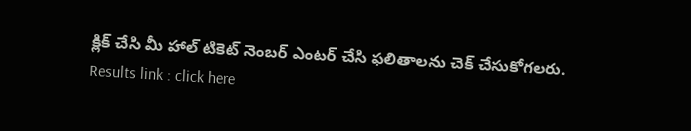క్లిక్ చేసి మీ హాల్ టికెట్ నెంబర్ ఎంటర్ చేసి ఫలితాలను చెక్ చేసుకోగలరు.
Results link : click here